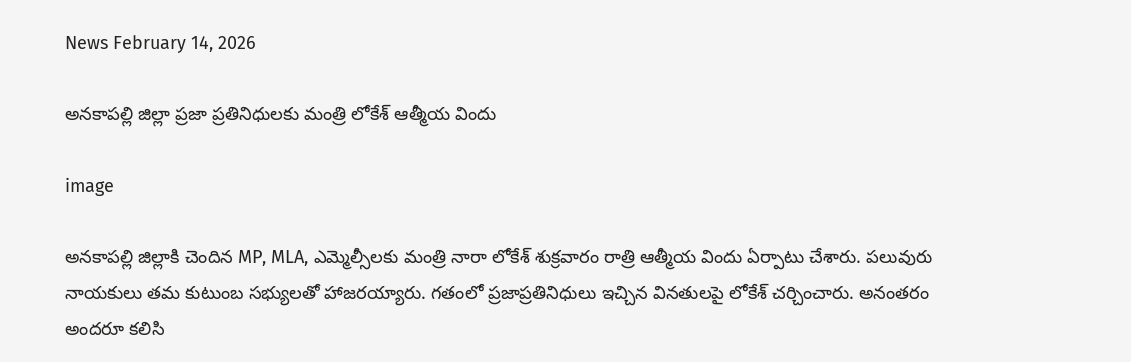News February 14, 2026

అనకాపల్లి జిల్లా ప్రజా ప్రతినిధులకు మంత్రి లోకేశ్ ఆత్మీయ విందు

image

అనకాపల్లి జిల్లాకి చెందిన MP, MLA, ఎమ్మెల్సీలకు మంత్రి నారా లోకేశ్ శుక్రవారం రాత్రి ఆత్మీయ విందు ఏర్పాటు చేశారు. పలువురు నాయకులు తమ కుటుంబ సభ్యులతో హాజరయ్యారు. గతంలో ప్రజాప్రతినిధులు ఇచ్చిన వినతులపై లోకేశ్ చర్చించారు. అనంతరం అందరూ కలిసి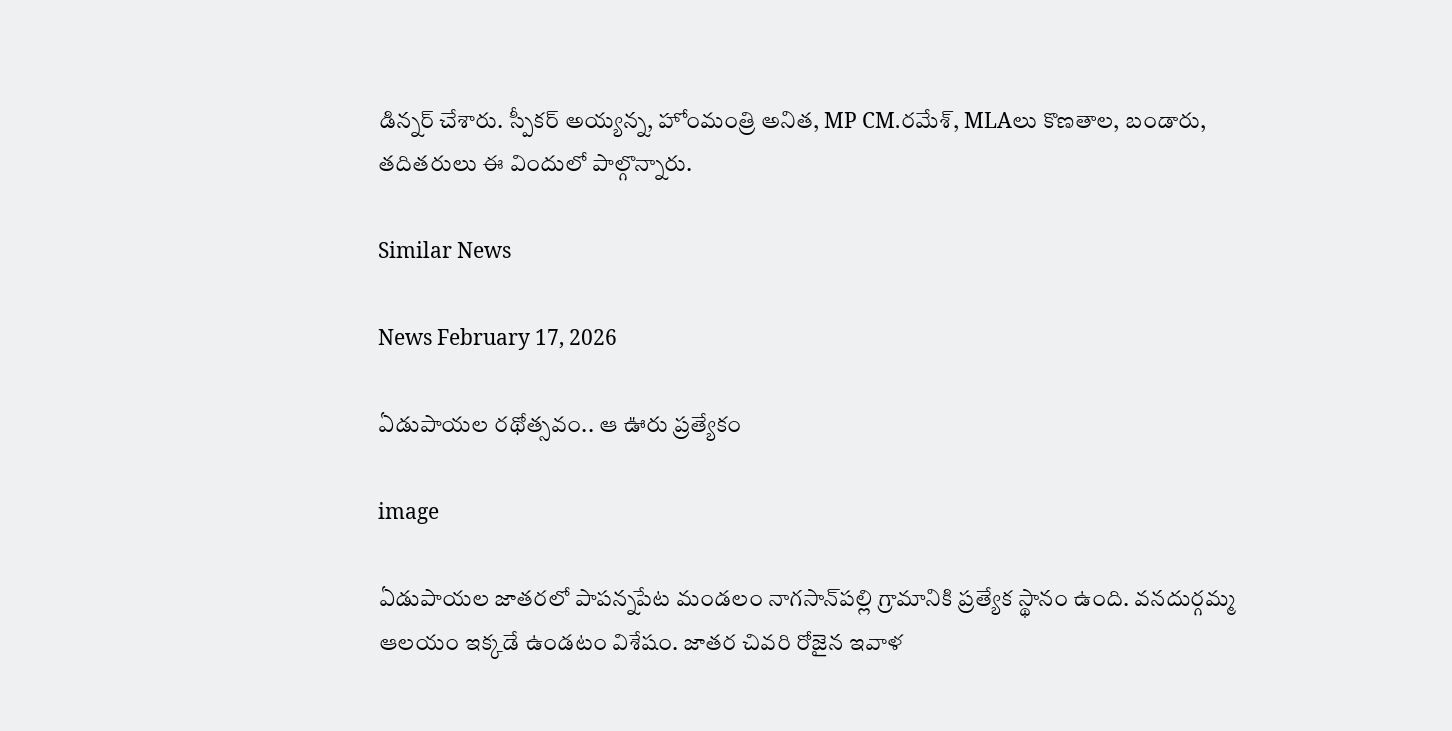డిన్నర్ చేశారు. స్పీకర్ అయ్యన్న, హోంమంత్రి అనిత, MP CM.రమేశ్, MLAలు కొణతాల, బండారు, తదితరులు ఈ విందులో పాల్గొన్నారు.

Similar News

News February 17, 2026

ఏడుపాయల రథోత్సవం.. ఆ ఊరు ప్రత్యేకం

image

ఏడుపాయల జాతరలో పాపన్నపేట మండలం నాగసాన్‌పల్లి గ్రామానికి ప్రత్యేక స్థానం ఉంది. వనదుర్గమ్మ ఆలయం ఇక్కడే ఉండటం విశేషం. జాతర చివరి రోజైన ఇవాళ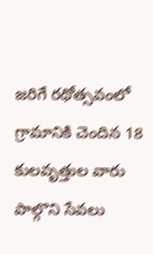జరిగే రథోత్సవంలో గ్రామానికి చెందిన 18 కులవృత్తుల వారు పాల్గొని సేవలు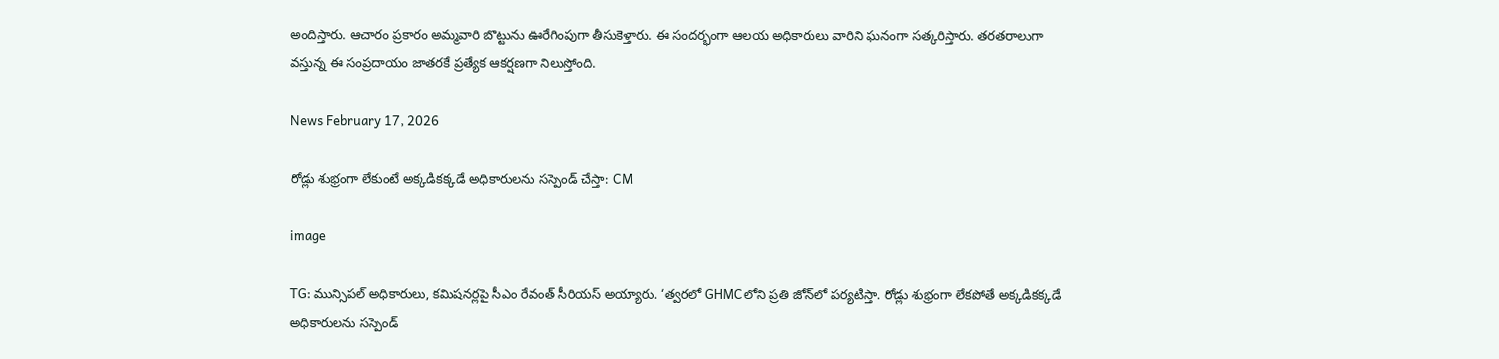అందిస్తారు. ఆచారం ప్రకారం అమ్మవారి బొట్టును ఊరేగింపుగా తీసుకెళ్తారు. ఈ సందర్భంగా ఆలయ అధికారులు వారిని ఘనంగా సత్కరిస్తారు. తరతరాలుగా వస్తున్న ఈ సంప్రదాయం జాతరకే ప్రత్యేక ఆకర్షణగా నిలుస్తోంది.

News February 17, 2026

రోడ్లు శుభ్రంగా లేకుంటే అక్కడికక్కడే అధికారులను సస్పెండ్ చేస్తా: CM

image

TG: మున్సిపల్ అధికారులు, కమిషనర్లపై సీఎం రేవంత్ సీరియస్ అయ్యారు. ‘త్వరలో GHMCలోని ప్రతి జోన్‌లో పర్యటిస్తా. రోడ్లు శుభ్రంగా లేకపోతే అక్కడికక్కడే అధికారులను సస్పెండ్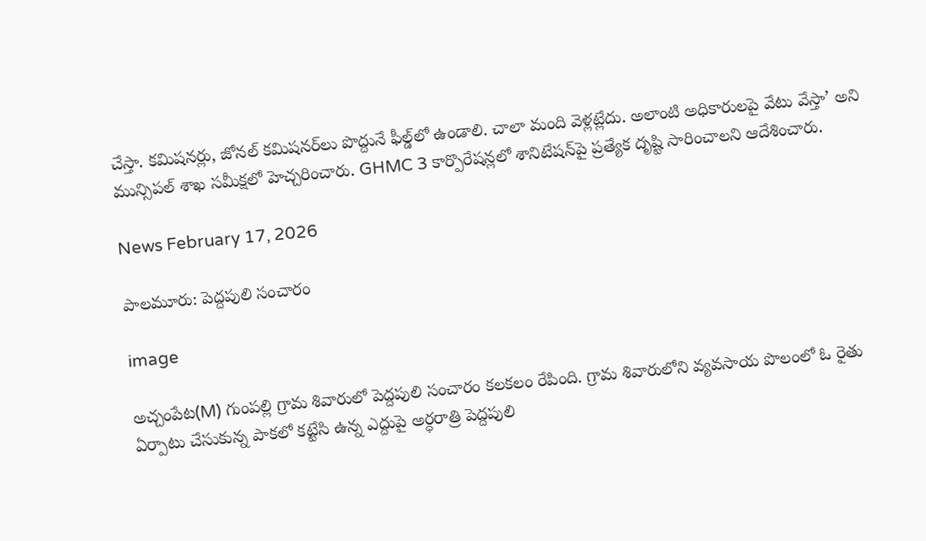చేస్తా. కమిషనర్లు, జోనల్ కమిషనర్‌లు పొద్దునే ఫీల్డ్‌లో ఉండాలి. చాలా మంది వెళ్లట్లేదు. అలాంటి అధికారులపై వేటు వేస్తా’ అని మున్సిపల్ శాఖ సమీక్షలో హెచ్చరించారు. GHMC 3 కార్పొరేషన్లలో శానిటేషన్‌పై ప్రత్యేక దృష్టి సారించాలని ఆదేశించారు.

News February 17, 2026

పాలమూరు: పెద్దపులి సంచారం

image

అచ్చంపేట(M) గుంపల్లి గ్రామ శివారులో పెద్దపులి సంచారం కలకలం రేపింది. గ్రామ శివారులోని వ్యవసాయ పొలంలో ఓ రైతు ఏర్పాటు చేసుకున్న పాకలో కట్టేసి ఉన్న ఎద్దుపై అర్ధరాత్రి పెద్దపులి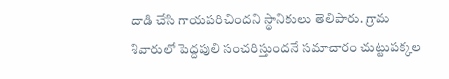దాడి చేసి గాయపరిచిందని స్థానికులు తెలిపారు. గ్రామ శివారులో పెద్దపులి సంచరిస్తుందనే సమాచారం చుట్టుపక్కల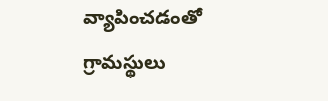వ్యాపించడంతో గ్రామస్థులు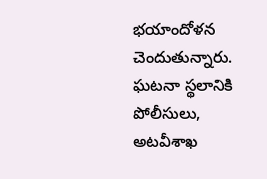భయాందోళన చెందుతున్నారు. ఘటనా స్థలానికి పోలీసులు, అటవీశాఖ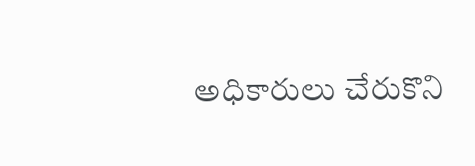అధికారులు చేరుకొని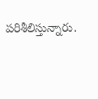పరిశీలిస్తున్నారు.